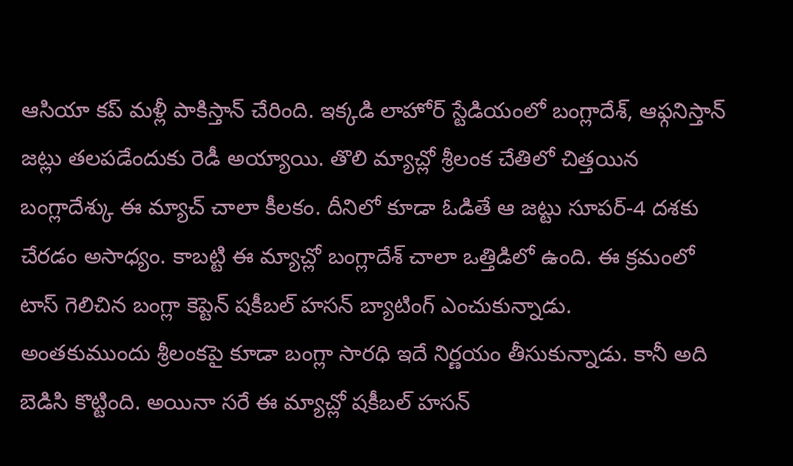ఆసియా కప్ మళ్లీ పాకిస్తాన్ చేరింది. ఇక్కడి లాహోర్ స్టేడియంలో బంగ్లాదేశ్, ఆఫ్గనిస్తాన్ జట్లు తలపడేందుకు రెడీ అయ్యాయి. తొలి మ్యాచ్లో శ్రీలంక చేతిలో చిత్తయిన బంగ్లాదేశ్కు ఈ మ్యాచ్ చాలా కీలకం. దీనిలో కూడా ఓడితే ఆ జట్టు సూపర్-4 దశకు చేరడం అసాధ్యం. కాబట్టి ఈ మ్యాచ్లో బంగ్లాదేశ్ చాలా ఒత్తిడిలో ఉంది. ఈ క్రమంలో టాస్ గెలిచిన బంగ్లా కెప్టెన్ షకీబల్ హసన్ బ్యాటింగ్ ఎంచుకున్నాడు.
అంతకుముందు శ్రీలంకపై కూడా బంగ్లా సారధి ఇదే నిర్ణయం తీసుకున్నాడు. కానీ అది బెడిసి కొట్టింది. అయినా సరే ఈ మ్యాచ్లో షకీబల్ హసన్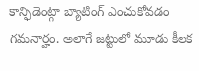కాన్ఫిడెంట్గా బ్యాటింగ్ ఎంచుకోవడం గమనార్హం. అలాగే జట్టులో మూడు కీలక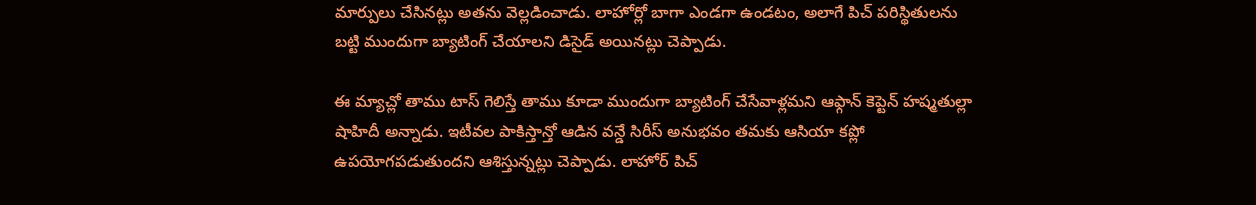మార్పులు చేసినట్లు అతను వెల్లడించాడు. లాహోర్లో బాగా ఎండగా ఉండటం, అలాగే పిచ్ పరిస్థితులను బట్టి ముందుగా బ్యాటింగ్ చేయాలని డిసైడ్ అయినట్లు చెప్పాడు.

ఈ మ్యాచ్లో తాము టాస్ గెలిస్తే తాము కూడా ముందుగా బ్యాటింగ్ చేసేవాళ్లమని ఆఫ్గాన్ కెప్టెన్ హష్మతుల్లా షాహిదీ అన్నాడు. ఇటీవల పాకిస్తాన్తో ఆడిన వన్డే సిరీస్ అనుభవం తమకు ఆసియా కప్లో ఉపయోగపడుతుందని ఆశిస్తున్నట్లు చెప్పాడు. లాహోర్ పిచ్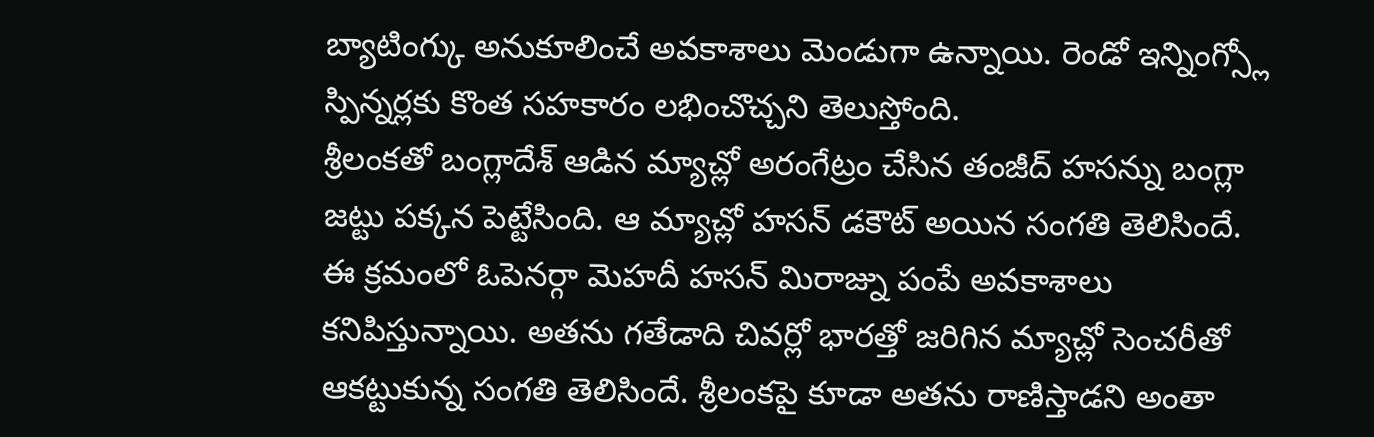బ్యాటింగ్కు అనుకూలించే అవకాశాలు మెండుగా ఉన్నాయి. రెండో ఇన్నింగ్స్లో స్పిన్నర్లకు కొంత సహకారం లభించొచ్చని తెలుస్తోంది.
శ్రీలంకతో బంగ్లాదేశ్ ఆడిన మ్యాచ్లో అరంగేట్రం చేసిన తంజీద్ హసన్ను బంగ్లా జట్టు పక్కన పెట్టేసింది. ఆ మ్యాచ్లో హసన్ డకౌట్ అయిన సంగతి తెలిసిందే. ఈ క్రమంలో ఓపెనర్గా మెహదీ హసన్ మిరాజ్ను పంపే అవకాశాలు కనిపిస్తున్నాయి. అతను గతేడాది చివర్లో భారత్తో జరిగిన మ్యాచ్లో సెంచరీతో ఆకట్టుకున్న సంగతి తెలిసిందే. శ్రీలంకపై కూడా అతను రాణిస్తాడని అంతా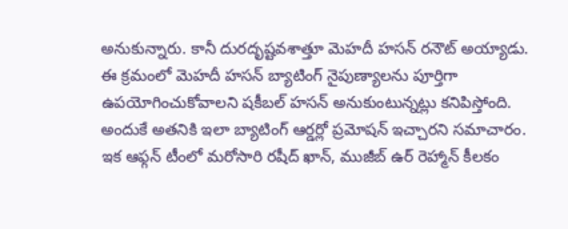అనుకున్నారు. కానీ దురదృష్టవశాత్తూ మెహదీ హసన్ రనౌట్ అయ్యాడు.
ఈ క్రమంలో మెహదీ హసన్ బ్యాటింగ్ నైపుణ్యాలను పూర్తిగా ఉపయోగించుకోవాలని షకీబల్ హసన్ అనుకుంటున్నట్లు కనిపిస్తోంది. అందుకే అతనికి ఇలా బ్యాటింగ్ ఆర్డర్లో ప్రమోషన్ ఇచ్చారని సమాచారం. ఇక ఆఫ్గన్ టీంలో మరోసారి రషీద్ ఖాన్, ముజీబ్ ఉర్ రెహ్మాన్ కీలకం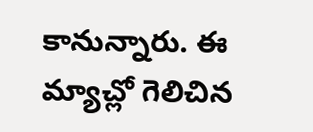కానున్నారు. ఈ మ్యాచ్లో గెలిచిన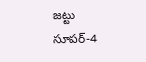జట్టు సూపర్-4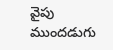వైపు ముందడుగు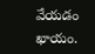వేయడం ఖాయం.